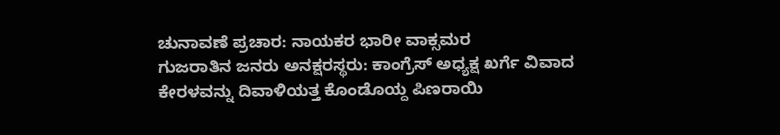ಚುನಾವಣೆ ಪ್ರಚಾರ: ನಾಯಕರ ಭಾರೀ ವಾಕ್ಸಮರ
ಗುಜರಾತಿನ ಜನರು ಅನಕ್ಷರಸ್ಥರು: ಕಾಂಗ್ರೆಸ್ ಅಧ್ಯಕ್ಷ ಖರ್ಗೆ ವಿವಾದ
ಕೇರಳವನ್ನು ದಿವಾಳಿಯತ್ತ ಕೊಂಡೊಯ್ದ ಪಿಣರಾಯಿ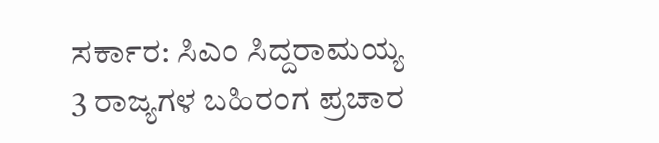ಸರ್ಕಾರ: ಸಿಎಂ ಸಿದ್ದರಾಮಯ್ಯ
3 ರಾಜ್ಯಗಳ ಬಹಿರಂಗ ಪ್ರಚಾರ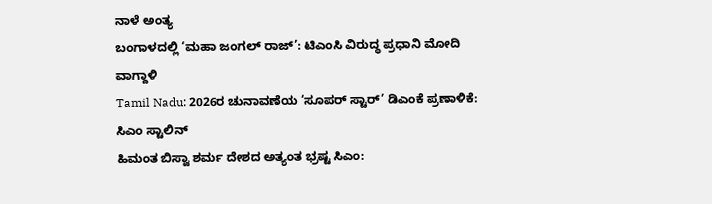ನಾಳೆ ಅಂತ್ಯ
ಬಂಗಾಳದಲ್ಲಿ ‘ಮಹಾ ಜಂಗಲ್ ರಾಜ್’: ಟಿಎಂಸಿ ವಿರುದ್ಧ ಪ್ರಧಾನಿ ಮೋದಿ ವಾಗ್ದಾಳಿ
Tamil Nadu: 2026ರ ಚುನಾವಣೆಯ ‘ಸೂಪರ್ ಸ್ಟಾರ್’ ಡಿಎಂಕೆ ಪ್ರಣಾಳಿಕೆ: ಸಿಎಂ ಸ್ಟಾಲಿನ್
ಹಿಮಂತ ಬಿಸ್ವಾ ಶರ್ಮ ದೇಶದ ಅತ್ಯಂತ ಭ್ರಷ್ಟ ಸಿಎಂ: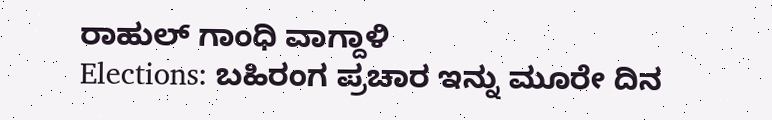ರಾಹುಲ್ ಗಾಂಧಿ ವಾಗ್ದಾಳಿ
Elections: ಬಹಿರಂಗ ಪ್ರಚಾರ ಇನ್ನು ಮೂರೇ ದಿನ